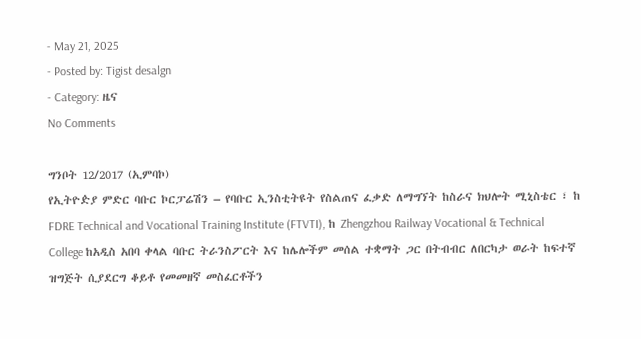- May 21, 2025
- Posted by: Tigist desalgn
- Category: ዜና
No Comments

ግንቦት 12/2017 (ኢምባኮ)
የኢትዮዽያ ምድር ባቡር ኮርፓሬሽን – የባቡር ኢንስቲትዩት የስልጠና ፈቃድ ለማግኘት ከስራና ክህሎት ሚኒስቴር ፣ ከ FDRE Technical and Vocational Training Institute (FTVTI), ከ Zhengzhou Railway Vocational & Technical College ከአዲስ አበባ ቀላል ባቡር ትራንስፖርት እና ከሌሎችም መሰል ተቋማት ጋር በትብብር ለበርካታ ወራት ከፍተኛ ዝግጅት ሲያደርግ ቆይቶ የመመዘኛ መስፈርቶችን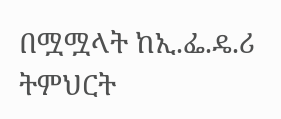በሟሟላት ከኢ.ፌ.ዴ.ሪ ትምህርት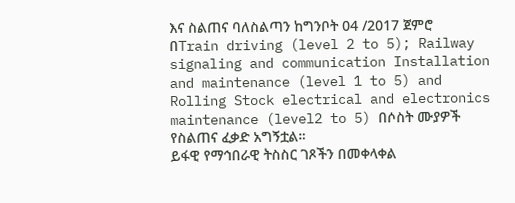እና ስልጠና ባለስልጣን ከግንቦት 04 /2017 ጀምሮ በTrain driving (level 2 to 5); Railway signaling and communication Installation and maintenance (level 1 to 5) and Rolling Stock electrical and electronics maintenance (level2 to 5) በሶስት ሙያዎች የስልጠና ፈቃድ አግኝቷል።
ይፋዊ የማኅበራዊ ትስስር ገጾችን በመቀላቀል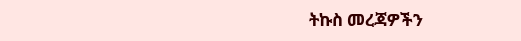ትኩስ መረጃዎችን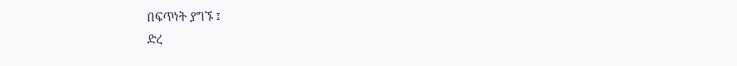በፍጥነት ያግኙ ፤
ድረ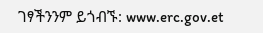ገፃችንንም ይጎብኙ: www.erc.gov.et